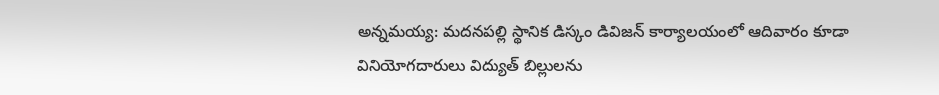అన్నమయ్య: మదనపల్లి స్థానిక డిస్కం డివిజన్ కార్యాలయంలో ఆదివారం కూడా వినియోగదారులు విద్యుత్ బిల్లులను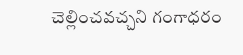చెల్లించవచ్చని గంగాధరం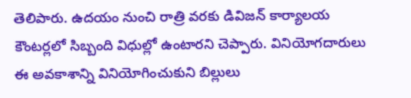తెలిపారు. ఉదయం నుంచి రాత్రి వరకు డివిజన్ కార్యాలయ కౌంటర్లలో సిబ్బంది విధుల్లో ఉంటారని చెప్పారు. వినియోగదారులు ఈ అవకాశాన్ని వినియోగించుకుని బిల్లులు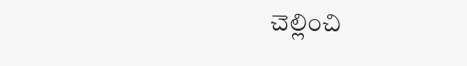చెల్లించి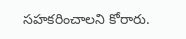సహకరించాలని కోరారు.